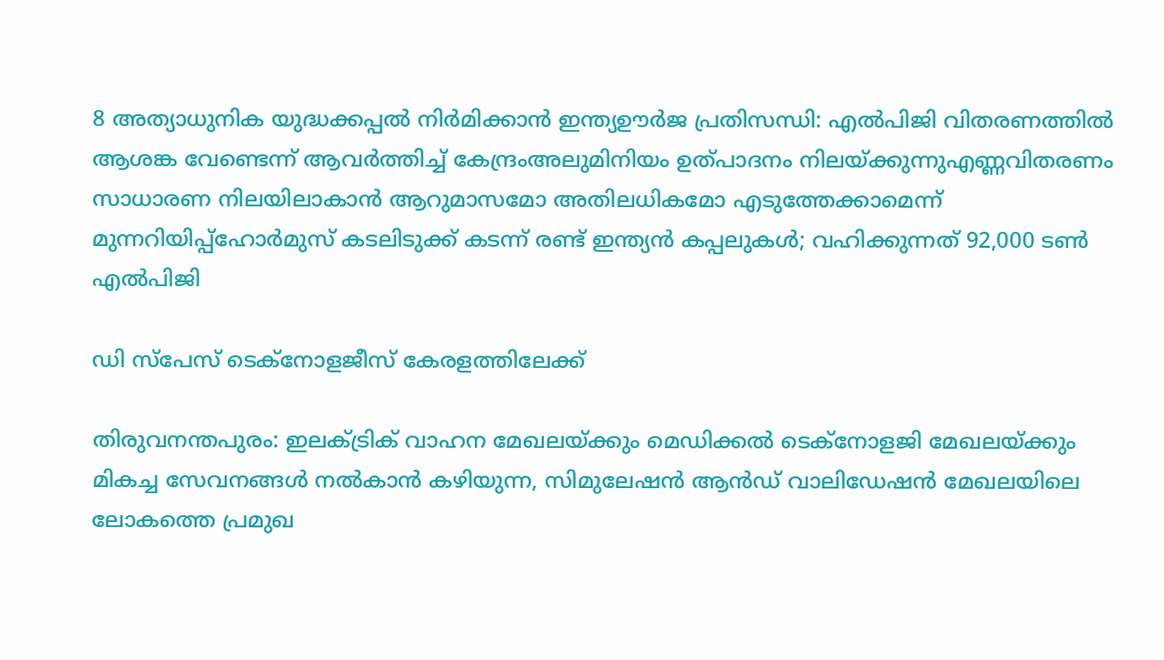8 അത്യാധുനിക യുദ്ധക്കപ്പൽ നിർമിക്കാൻ ഇന്ത്യഊർജ പ്രതിസന്ധി: എൽപിജി വിതരണത്തിൽ ആശങ്ക വേണ്ടെന്ന് ആവർത്തിച്ച് കേന്ദ്രംഅലുമിനിയം ഉത്പാദനം നിലയ്ക്കുന്നുഎണ്ണവിതരണം സാധാരണ നിലയിലാകാൻ ആറുമാസമോ അതിലധികമോ എടുത്തേക്കാമെന്ന് മുന്നറിയിപ്പ്ഹോർമുസ് കടലിടുക്ക് കടന്ന് രണ്ട് ഇന്ത്യൻ കപ്പലുകൾ; വഹിക്കുന്നത് 92,000 ടൺ എൽപിജി

ഡി സ്‌പേസ് ടെക്‌നോളജീസ് കേരളത്തിലേക്ക്

തിരുവനന്തപുരം: ഇലക്ട്രിക് വാഹന മേഖലയ്ക്കും മെഡിക്കൽ ടെക്നോളജി മേഖലയ്ക്കും മികച്ച സേവനങ്ങൾ നൽകാൻ കഴിയുന്ന, സിമുലേഷൻ ആൻഡ് വാലിഡേഷൻ മേഖലയിലെ ലോകത്തെ പ്രമുഖ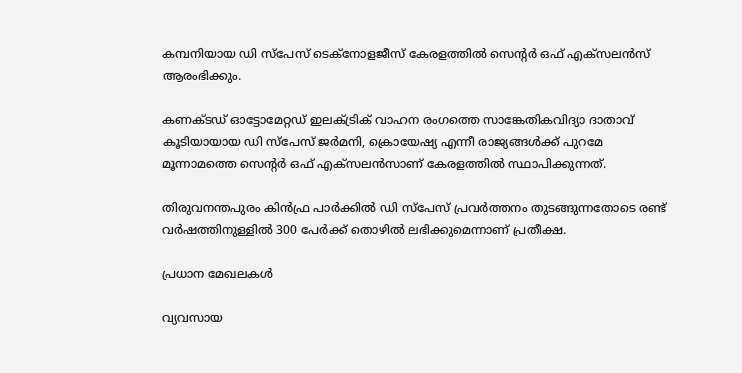കമ്പനിയായ ഡി സ്‌പേസ് ടെക്‌നോളജീസ് കേരളത്തിൽ സെന്റർ ഒഫ് എക്സലൻസ് ആരംഭിക്കും.

കണക്ടഡ് ഓട്ടോമേറ്റഡ് ഇലക്ട്രിക് വാഹന രംഗത്തെ സാങ്കേതികവിദ്യാ ദാതാവ് കൂടിയായായ ഡി സ്‌പേസ് ജർമനി, ക്രൊയേഷ്യ എന്നീ രാജ്യങ്ങൾക്ക് പുറമേ മൂന്നാമത്തെ സെന്റർ ഒഫ് എക്സലൻസാണ് കേരളത്തിൽ സ്ഥാപിക്കുന്നത്.

തിരുവനന്തപുരം കിൻഫ്ര പാർക്കിൽ ഡി സ്പേസ് പ്രവർത്തനം തുടങ്ങുന്നതോടെ രണ്ട് വർഷത്തിനുള്ളിൽ 300 പേർക്ക് തൊഴിൽ ലഭിക്കുമെന്നാണ് പ്രതീക്ഷ.

പ്രധാന മേഖലകൾ

വ്യവസായ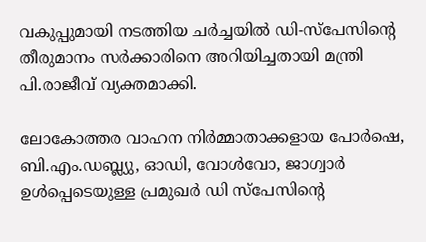വകുപ്പുമായി നടത്തിയ ചർച്ചയിൽ ഡി-സ്‌പേസിന്റെ തീരുമാനം സർക്കാരിനെ അറിയിച്ചതായി മന്ത്രി പി.രാജീവ് വ്യക്തമാക്കി.

ലോകോത്തര വാഹന നിർമ്മാതാക്കളായ പോർഷെ, ബി.എം.ഡബ്ല്യു, ഓഡി, വോൾവോ, ജാഗ്വാർ ഉൾപ്പെടെയുള്ള പ്രമുഖർ ഡി സ്‌പേസിന്റെ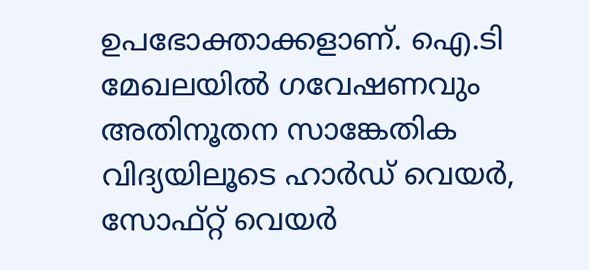ഉപഭോക്താക്കളാണ്. ഐ.ടി മേഖലയിൽ ഗവേഷണവും അതിനൂതന സാങ്കേതിക വിദ്യയിലൂടെ ഹാർഡ് വെയർ, സോഫ്റ്റ് വെയർ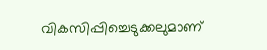വികസിപ്പിച്ചെടുക്കലുമാണ്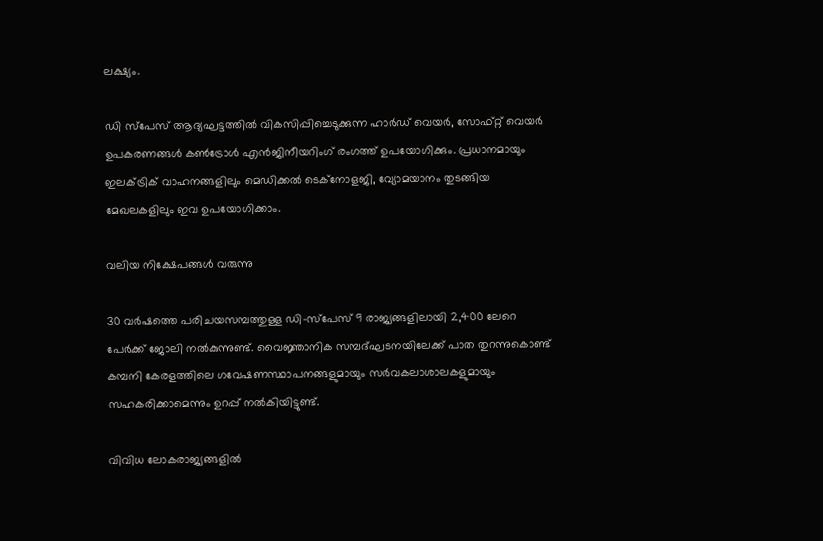ലക്ഷ്യം.

ഡി സ്‌പേസ് ആദ്യഘട്ടത്തിൽ വികസിപ്പിച്ചെടുക്കുന്ന ഹാർഡ് വെയർ, സോഫ്റ്റ് വെയർ ഉപകരണങ്ങൾ കൺട്രോൾ എൻജിനീയറിംഗ് രംഗത്ത് ഉപയോഗിക്കും. പ്രധാനമായും ഇലക്ട്രിക് വാഹനങ്ങളിലും മെഡിക്കൽ ടെക്‌നോളജി, വ്യോമയാനം തുടങ്ങിയ മേഖലകളിലും ഇവ ഉപയോഗിക്കാം.

വലിയ നിക്ഷേപങ്ങൾ വരുന്നു

30 വർഷത്തെ പരിചയസമ്പത്തുള്ള ഡി-സ്‌പേസ് 9 രാജ്യങ്ങളിലായി 2,400 ലേറെ പേർക്ക് ജോലി നൽകുന്നുണ്ട്. വൈജ്ഞാനിക സമ്പദ്ഘടനയിലേക്ക് പാത തുറന്നുകൊണ്ട് കമ്പനി കേരളത്തിലെ ഗവേഷണസ്ഥാപനങ്ങളുമായും സർവകലാശാലകളുമായും സഹകരിക്കാമെന്നും ഉറപ്പ് നൽകിയിട്ടുണ്ട്.

വിവിധ ലോകരാജ്യങ്ങളിൽ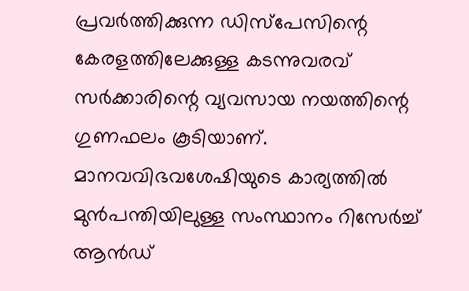പ്രവർത്തിക്കുന്ന ഡിസ്‌പേസിന്റെ കേരളത്തിലേക്കുള്ള കടന്നുവരവ് സർക്കാരിന്റെ വ്യവസായ നയത്തിന്റെ ഗുണഫലം കൂടിയാണ്. മാനവവിഭവശേഷിയുടെ കാര്യത്തിൽ മുൻപന്തിയിലുള്ള സംസ്ഥാനം റിസേർച്ച് ആൻഡ്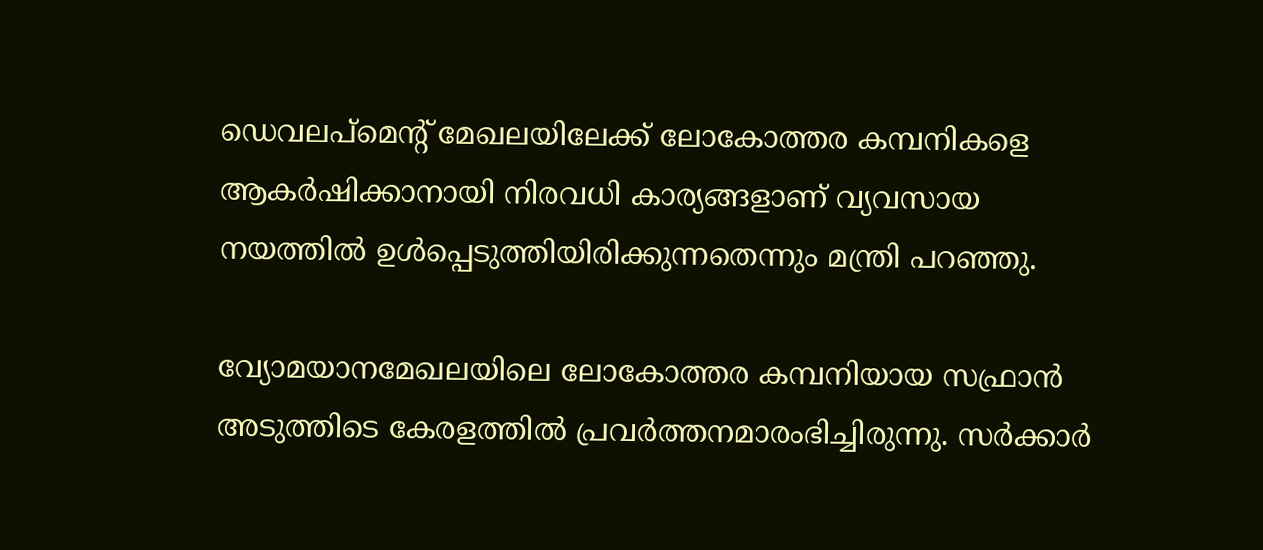ഡെവലപ്‌മെന്റ് മേഖലയിലേക്ക് ലോകോത്തര കമ്പനികളെ ആകർഷിക്കാനായി നിരവധി കാര്യങ്ങളാണ് വ്യവസായ നയത്തിൽ ഉൾപ്പെടുത്തിയിരിക്കുന്നതെന്നും മന്ത്രി പറഞ്ഞു.

വ്യോമയാനമേഖലയിലെ ലോകോത്തര കമ്പനിയായ സഫ്രാൻ അടുത്തിടെ കേരളത്തിൽ പ്രവർത്തനമാരംഭിച്ചിരുന്നു. സർക്കാർ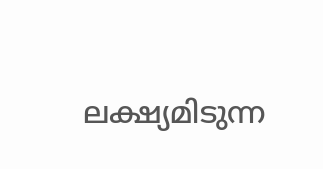ലക്ഷ്യമിടുന്ന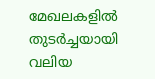മേഖലകളിൽ തുടർച്ചയായി വലിയ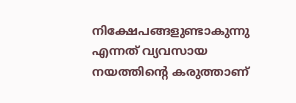നിക്ഷേപങ്ങളുണ്ടാകുന്നു എന്നത് വ്യവസായ നയത്തിന്റെ കരുത്താണ്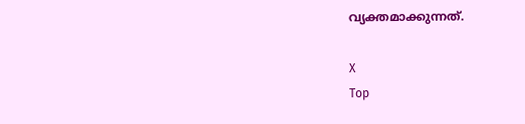വ്യക്തമാക്കുന്നത്.

X
Top